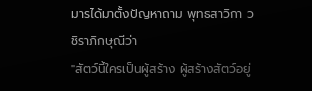มารได้มาตั้งปัญหาถาม พุทธสาวิกา วชิราภิกษุณีว่า
"สัตว์นี้ใครเป็นผู้สร้าง ผู้สร้างสัตว์อยู่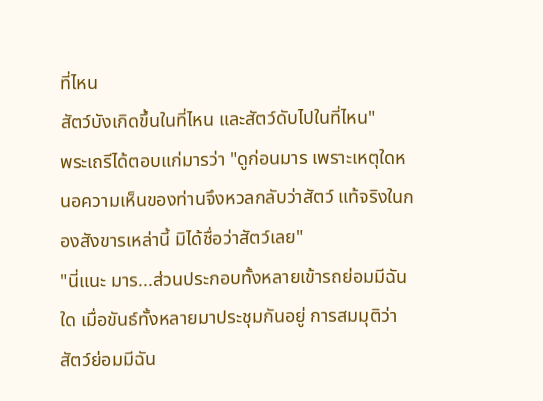ที่ไหน
สัตว์บังเกิดขึ้นในที่ไหน และสัตว์ดับไปในที่ไหน"
พระเถรีได้ตอบแก่มารว่า "ดูก่อนมาร เพราะเหตุใดหนอความเห็นของท่านจึงหวลกลับว่าสัตว์ แท้จริงในกองสังขารเหล่านี้ มิได้ชื่อว่าสัตว์เลย"
"นี่แนะ มาร...ส่วนประกอบทั้งหลายเข้ารถย่อมมีฉันใด เมื่อขันธ์ทั้งหลายมาประชุมกันอยู่ การสมมุติว่าสัตว์ย่อมมีฉัน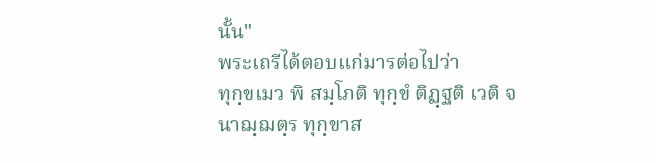นั้น"
พระเถรีได้ตอบแก่มารต่อไปว่า
ทุกฺขเมว พิ สมฺโภติ ทุกฺขํ ติฏฺฐติ เวติ จ
นาฌฺฌตฺร ทุกฺขาส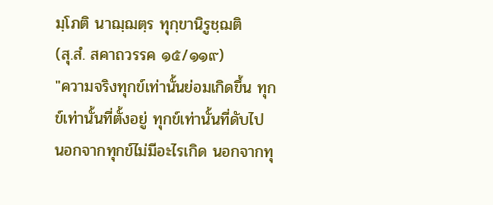มฺโภติ นาฌฺฌตฺร ทุกฺขานิรูชฺฌติ
(สุ.สํ. สคาถวรรค ๑๕/๑๑๙)
"ความจริงทุกข์เท่านั้นย่อมเกิดขึ้น ทุกข์เท่านั้นที่ตั้งอยู่ ทุกข์เท่านั้นที่ดับไป นอกจากทุกข์ไม่มีอะไรเกิด นอกจากทุ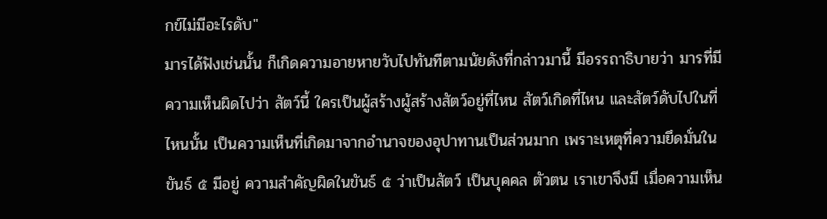กข์ไม่มีอะไรดับ"
มารได้ฟังเช่นนั้น ก็เกิดความอายหายวับไปทันทีตามนัยดังที่กล่าวมานี้ มีอรรถาธิบายว่า มารที่มีความเห็นผิดไปว่า สัตว์นี้ ใครเป็นผู้สร้างผู้สร้างสัตว์อยู่ที่ไหน สัตว์เกิดที่ไหน และสัตว์ดับไปในที่ไหนนั้น เป็นความเห็นที่เกิดมาจากอำนาจของอุปาทานเป็นส่วนมาก เพราะเหตุที่ความยึดมั่นในขันธ์ ๕ มีอยู่ ความสำคัญผิดในขันธ์ ๕ ว่าเป็นสัตว์ เป็นบุคคล ตัวตน เราเขาจึงมี เมื่อความเห็น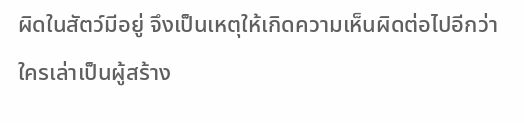ผิดในสัตว์มีอยู่ จึงเป็นเหตุให้เกิดความเห็นผิดต่อไปอีกว่า ใครเล่าเป็นผู้สร้าง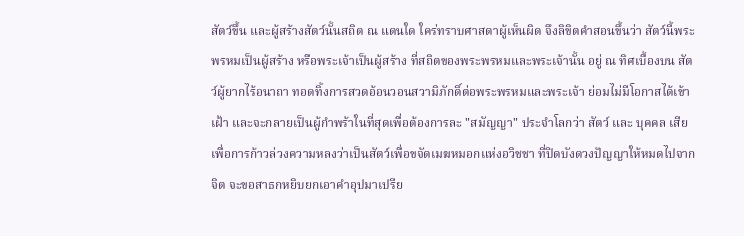สัตว์ขึ้น และผู้สร้างสัตว์นั้นสถิต ณ แดนใด ใคร่ทราบศาสดาผู้เห็นผิด จึงลิขิตคำสอนขึ้นว่า สัตว์นี้พระพรหมเป็นผู้สร้าง หรือพระเจ้าเป็นผู้สร้าง ที่สถิตของพระพรหมและพระเจ้านั้น อยู่ ณ ทิศเบื้องบน สัตว์ผู้ยากไร้อนาถา ทอดทิ้งการสวดอ้อนวอนสวามิภักดิ์ต่อพระพรหมและพระเจ้า ย่อมไม่มีโอกาสได้เข้าเฝ้า และจะกลายเป็นผู้กำพร้าในที่สุดเพื่อต้องการละ "สมัญญา" ประจำโลกว่า สัตว์ และ บุคคล เสีย เพื่อการก้าวล่วงความหลงว่าเป็นสัตว์เพื่อขจัดเมฆหมอกแห่งอวิชชา ที่ปิดบังดวงปัญญาให้หมดไปจากจิต จะขอสาธกหยิบยกเอาคำอุปมาเปรีย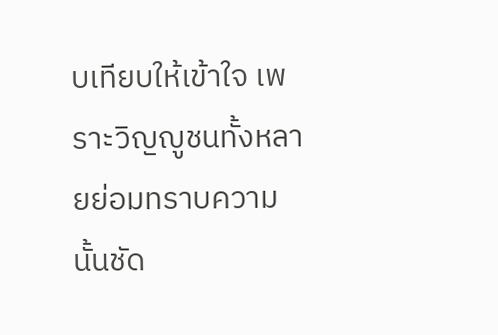บเทียบให้เข้าใจ เพราะวิญญูชนทั้งหลายย่อมทราบความนั้นชัด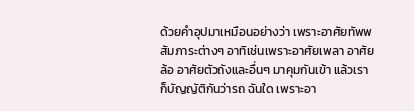ด้วยคำอุปมาเหมือนอย่างว่า เพราะอาศัยทัพพสัมภาระต่างๆ อาทิเช่นเพราะอาศัยเพลา อาศัยล้อ อาศัยตัวถังและอื่นๆ มาคุมกันเข้า แล้วเราก็บัญญัติกันว่ารถ ฉันใด เพราะอา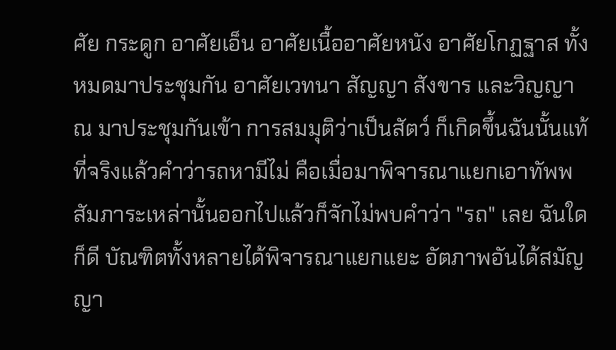ศัย กระดูก อาศัยเอ็น อาศัยเนื้ออาศัยหนัง อาศัยโกฏฐาส ทั้งหมดมาประชุมกัน อาศัยเวทนา สัญญา สังขาร และวิญญาณ มาประชุมกันเข้า การสมมุติว่าเป็นสัตว์ ก็เกิดขึ้นฉันนั้นแท้ที่จริงแล้วคำว่ารถหามีไม่ คือเมื่อมาพิจารณาแยกเอาทัพพสัมภาระเหล่านั้นออกไปแล้วก็จักไม่พบคำว่า "รถ" เลย ฉันใดก็ดี บัณฑิตทั้งหลายได้พิจารณาแยกแยะ อัตภาพอันได้สมัญญา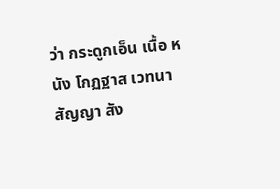ว่า กระดูกเอ็น เนื้อ หนัง โกฏฐาส เวทนา สัญญา สัง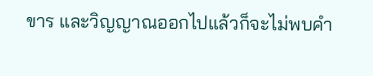ขาร และวิญญาณออกไปแล้วก็จะไม่พบคำ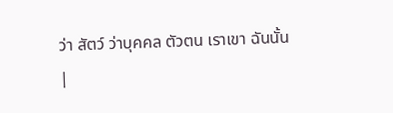ว่า สัตว์ ว่าบุคคล ตัวตน เราเขา ฉันนั้น
|